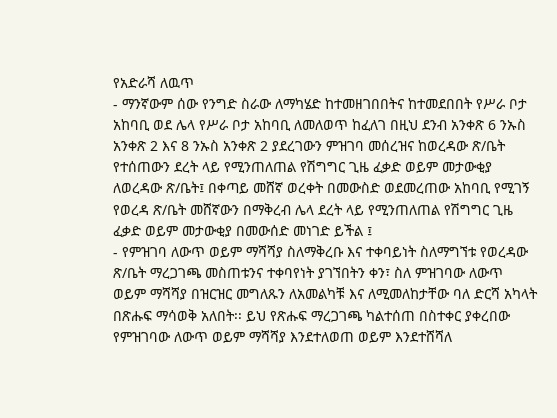የአድራሻ ለዉጥ
- ማንኛውም ሰው የንግድ ስራው ለማካሄድ ከተመዘገበበትና ከተመደበበት የሥራ ቦታ አከባቢ ወደ ሌላ የሥራ ቦታ አከባቢ ለመለወጥ ከፈለገ በዚህ ደንብ አንቀጽ 6 ንኡስ አንቀጽ 2 እና 8 ንኡስ አንቀጽ 2 ያደረገውን ምዝገባ መሰረዝና ከወረዳው ጽ/ቤት የተሰጠውን ደረት ላይ የሚንጠለጠል የሽግግር ጊዜ ፈቃድ ወይም መታውቂያ ለወረዳው ጽ/ቤት፤ በቀጣይ መሸኛ ወረቀት በመውስድ ወደመረጠው አከባቢ የሚገኝ የወረዳ ጽ/ቤት መሸኛውን በማቅረብ ሌላ ደረት ላይ የሚንጠለጠል የሽግግር ጊዜ ፈቃድ ወይም መታውቂያ በመውሰድ መነገድ ይችል ፤
- የምዝገባ ለውጥ ወይም ማሻሻያ ስለማቅረቡ እና ተቀባይነት ስለማግኘቱ የወረዳው ጽ/ቤት ማረጋገጫ መስጠቱንና ተቀባየነት ያገኘበትን ቀን፣ ስለ ምዝገባው ለውጥ ወይም ማሻሻያ በዝርዝር መግለጹን ለአመልካቹ እና ለሚመለከታቸው ባለ ድርሻ አካላት በጽሑፍ ማሳወቅ አለበት፡፡ ይህ የጽሑፍ ማረጋገጫ ካልተሰጠ በስተቀር ያቀረበው የምዝገባው ለውጥ ወይም ማሻሻያ እንደተለወጠ ወይም እንደተሸሻለ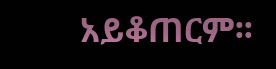አይቆጠርም፡፡